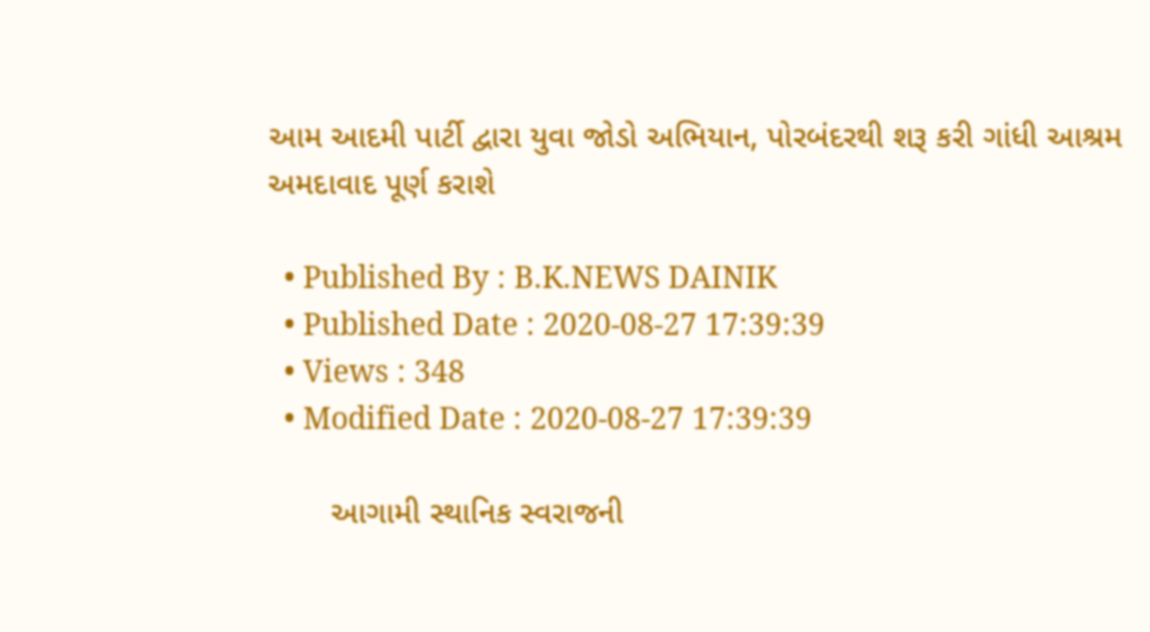આમ આદમી પાર્ટી દ્વારા યુવા જોડો અભિયાન, પોરબંદરથી શરૂ કરી ગાંધી આશ્રમ અમદાવાદ પૂર્ણ કરાશે

  • Published By : B.K.NEWS DAINIK
  • Published Date : 2020-08-27 17:39:39
  • Views : 348
  • Modified Date : 2020-08-27 17:39:39

       આગામી સ્થાનિક સ્વરાજની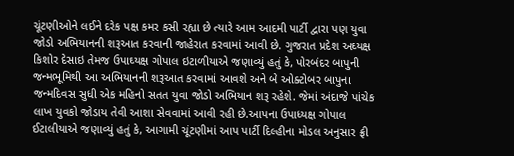ચૂંટણીઓને લઈને દરેક પક્ષ કમર કસી રહ્યા છે ત્યારે આમ આદમી પાર્ટી દ્વારા પણ યુવા જોડો અભિયાનની શરૂઆત કરવાની જાહેરાત કરવામાં આવી છે. ગુજરાત પ્રદેશ અઘ્યક્ષ કિશોર દેસાઇ તેમજ ઉપાઘ્યક્ષ ગોપાલ ઇટાળીયાએ જણાવ્યું હતું કે, પોરબંદર બાપુની જન્મભૂમિથી આ અભિયાનની શરૂઆત કરવામાં આવશે અને બે ઓક્ટોબર બાપુના જન્મદિવસ સુધી એક મહિનો સતત યુવા જોડો અભિયાન શરૂ રહેશે. જેમાં અંદાજે પાંચેક લાખ યુવકો જોડાય તેવી આશા સેવવામાં આવી રહી છે.આપના ઉપાધ્યક્ષ ગોપાલ ઈટાલીયાએ જણાવ્યું હતું કે, આગામી ચૂંટણીમાં આપ પાર્ટી દિલ્હીના મોડલ અનુસાર ફ્રી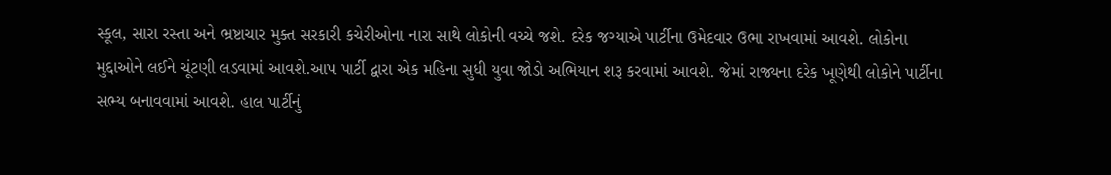સ્કૂલ, સારા રસ્તા અને ભ્રષ્ટાચાર મુક્ત સરકારી કચેરીઓના નારા સાથે લોકોની વચ્ચે જશે. દરેક જગ્યાએ પાર્ટીના ઉમેદવાર ઉભા રાખવામાં આવશે. લોકોના મુદ્દાઓને લઈને ચૂંટણી લડવામાં આવશે.આપ પાર્ટી દ્વારા એક મહિના સુધી યુવા જોડો અભિયાન શરૂ કરવામાં આવશે. જેમાં રાજ્યના દરેક ખૂણેથી લોકોને પાર્ટીના સભ્ય બનાવવામાં આવશે. હાલ પાર્ટીનું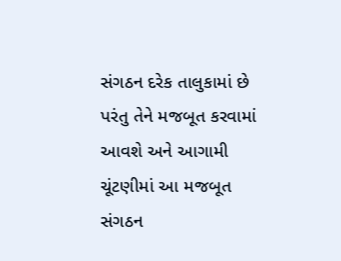સંગઠન દરેક તાલુકામાં છે પરંતુ તેને મજબૂત કરવામાં આવશે અને આગામી ચૂંટણીમાં આ મજબૂત સંગઠન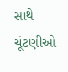સાથે ચૂંટણીઓ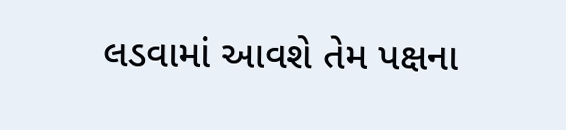લડવામાં આવશે તેમ પક્ષના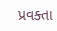પ્રવક્તા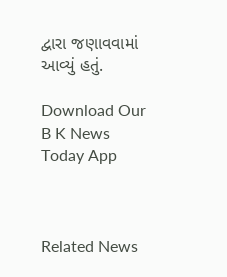દ્વારા જણાવવામાં આવ્યું હતું.

Download Our B K News Today App



Related News